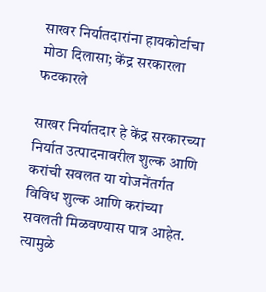साखर निर्यातदारांना हायकोर्टाचा मोठा दिलासा; केंद्र सरकारला फटकारले

साखर निर्यातदार हे केंद्र सरकारच्या निर्यात उत्पादनावरील शुल्क आणि करांची सवलत या योजनेंतर्गत विविध शुल्क आणि करांच्या सवलती मिळवण्यास पात्र आहेत. त्यामुळे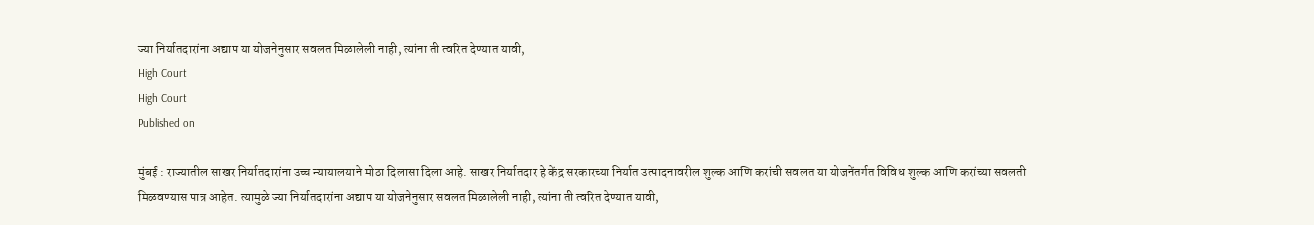ज्या निर्यातदारांना अद्याप या योजनेनुसार सवलत मिळालेली नाही, त्यांना ती त्वरित देण्यात यावी,
High Court
High Court
Published on

मुंबई : राज्यातील साखर निर्यातदारांना उच्च न्यायालयाने मोठा दिलासा दिला आहे. साखर निर्यातदार हे केंद्र सरकारच्या निर्यात उत्पादनावरील शुल्क आणि करांची सवलत या योजनेंतर्गत विविध शुल्क आणि करांच्या सवलती मिळवण्यास पात्र आहेत. त्यामुळे ज्या निर्यातदारांना अद्याप या योजनेनुसार सवलत मिळालेली नाही, त्यांना ती त्वरित देण्यात यावी,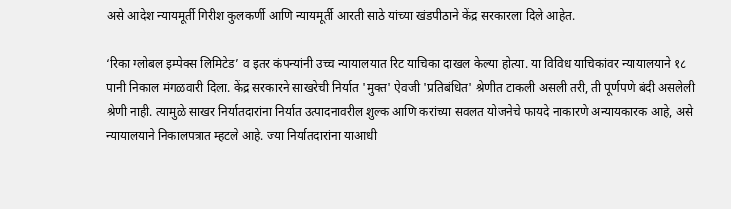असे आदेश न्यायमूर्ती गिरीश कुलकर्णी आणि न्यायमूर्ती आरती साठे यांच्या खंडपीठाने केंद्र सरकारला दिले आहेत.

‘रिका ग्लोबल इम्पेक्स लिमिटेड’ व इतर कंपन्यांनी उच्च न्यायालयात रिट याचिका दाखल केल्या होत्या. या विविध याचिकांवर न्यायालयाने १८ पानी निकाल मंगळवारी दिला. केंद्र सरकारने साखरेची निर्यात 'मुक्त' ऐवजी 'प्रतिबंधित' श्रेणीत टाकली असली तरी, ती पूर्णपणे बंदी असलेली श्रेणी नाही. त्यामुळे साखर निर्यातदारांना निर्यात उत्पादनावरील शुल्क आणि करांच्या सवलत योजनेचे फायदे नाकारणे अन्यायकारक आहे, असे न्यायालयाने निकालपत्रात म्हटले आहे. ज्या निर्यातदारांना याआधी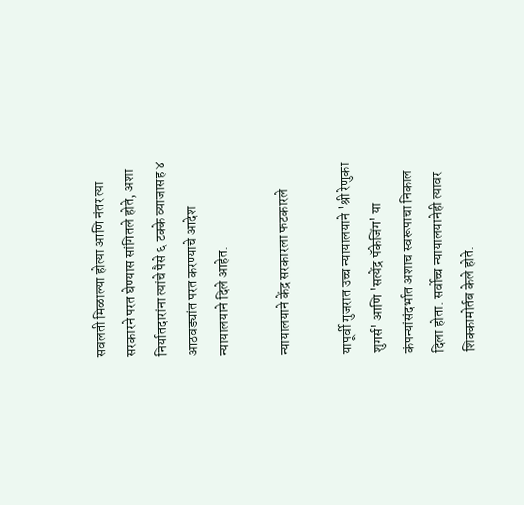सवलती मिळाल्या होत्या आणि नंतर त्या सरकारने परत घेण्यास सांगितले होते, अशा निर्यातदारांना त्यांचे पैसे ६ टक्के व्याजासह ४ आठवड्यांत परत करण्याचे आदेश न्यायालयाने दिले आहेत.

न्यायालयाने केंद्र सरकारला फटकारले

यापूर्वी गुजरात उच्च न्यायालयाने 'श्री रेणुका शुगर्स' आणि 'सत्येंद्र पॅकेजिंग' या कंपन्यांसंदर्भात अशाच स्वरूपाचा निकाल दिला होता. सर्वोच्च न्यायालयानेही त्यावर शिक्कामोर्तब केले होते.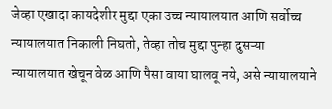जेव्हा एखादा कायदेशीर मुद्दा एका उच्च न्यायालयात आणि सर्वोच्च न्यायालयात निकाली निघतो, तेव्हा तोच मुद्दा पुन्हा दुसऱ्या न्यायालयात खेचून वेळ आणि पैसा वाया घालवू नये, असे न्यायालयाने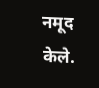नमूद केले.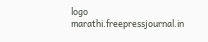logo
marathi.freepressjournal.in